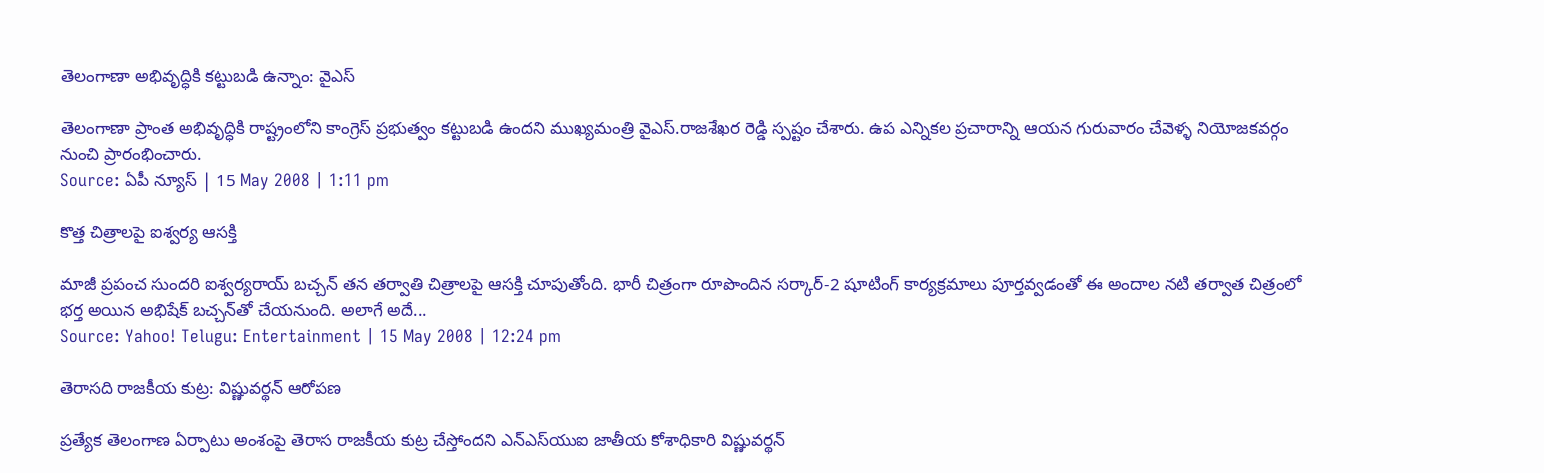తెలంగాణా అభివృద్ధికి కట్టుబడి ఉన్నాం: వైఎస్

తెలంగాణా ప్రాంత అభివృద్ధికి రాష్ట్రంలోని కాంగ్రెస్ ప్రభుత్వం కట్టుబడి ఉందని ముఖ్యమంత్రి వైఎస్.రాజశేఖర రెడ్డి స్పష్టం చేశారు. ఉప ఎన్నికల ప్రచారాన్ని ఆయన గురువారం చేవెళ్ళ నియోజకవర్గం నుంచి ప్రారంభించారు.
Source: ఏపీ న్యూస్ | 15 May 2008 | 1:11 pm

కొత్త చిత్రాలపై ఐశ్వర్య ఆసక్తి

మాజీ ప్రపంచ సుందరి ఐశ్వర్యరాయ్ బచ్చన్ తన తర్వాతి చిత్రాలపై ఆసక్తి చూపుతోంది. భారీ చిత్రంగా రూపొందిన సర్కార్-2 షూటింగ్ కార్యక్రమాలు పూర్తవ్వడంతో ఈ అందాల నటి తర్వాత చిత్రంలో భర్త అయిన అభిషేక్ బచ్చన్‌తో చేయనుంది. అలాగే అదే...
Source: Yahoo! Telugu: Entertainment | 15 May 2008 | 12:24 pm

తెరాసది రాజకీయ కుట్ర: విష్ణువర్థన్ ఆరోపణ

ప్రత్యేక తెలంగాణ ఏర్పాటు అంశంపై తెరాస రాజకీయ కుట్ర చేస్తోందని ఎన్‌ఎస్‌యుఐ జాతీయ కోశాధికారి విష్ణువర్థన్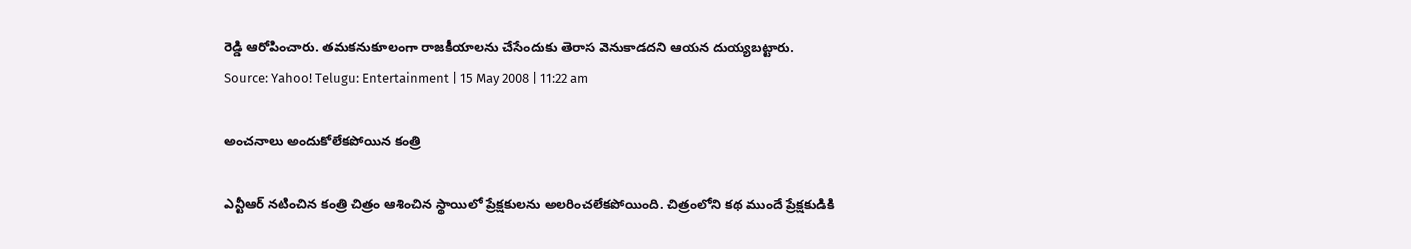రెడ్డి ఆరోపించారు. తమకనుకూలంగా రాజకీయాలను చేసేందుకు తెరాస వెనుకాడదని ఆయన దుయ్యబట్టారు.
Source: Yahoo! Telugu: Entertainment | 15 May 2008 | 11:22 am

అంచనాలు అందుకోలేకపోయిన కంత్రి

ఎన్టీఆర్ నటించిన కంత్రి చిత్రం ఆశించిన స్థాయిలో ప్రేక్షకులను అలరించలేకపోయింది. చిత్రంలోని కథ ముందే ప్రేక్షకుడికి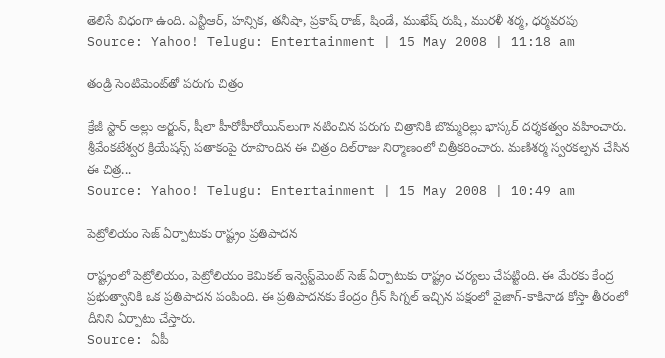తెలిసే విధంగా ఉంది. ఎన్టీఆర్, హన్సిక, తనీషా, ప్రకాష్ రాజ్, షిండే, ముఖేష్ రుషి, మురళీ శర్మ, ధర్మవరపు
Source: Yahoo! Telugu: Entertainment | 15 May 2008 | 11:18 am

తండ్రి సెంటిమెంట్‌తో పరుగు చిత్రం

క్రేజీ స్టార్ అల్లు అర్జున్, షీలా హీరోహీరోయిన్‌లుగా నటించిన పరుగు చిత్రానికి బొమ్మరిల్లు భాస్కర్ దర్శకత్వం వహించారు. శ్రీవేంకటేశ్వర క్రియేషన్స్ పతాకంపై రూపొందిన ఈ చిత్రం దిల్‌రాజు నిర్మాణంలో చిత్రీకరించారు. మణిశర్మ స్వరకల్పన చేసిన ఈ చిత్ర...
Source: Yahoo! Telugu: Entertainment | 15 May 2008 | 10:49 am

పెట్రోలియం సెజ్ ఏర్పాటుకు రాష్ట్రం ప్రతిపాదన

రాష్ట్రంలో పెట్రోలియం, పెట్రోలియం కెమికల్ ఇన్వెస్ట్‌మెంట్ సెజ్‌ ఏర్పాటుకు రాష్ట్రం చర్యలు చేపట్టింది. ఈ మేరకు కేంద్ర ప్రభుత్వానికి ఒక ప్రతిపాదన పంపింది. ఈ ప్రతిపాదనకు కేంద్రం గ్రీన్ సిగ్నల్ ఇచ్చిన పక్షంలో వైజాగ్-కాకినాడ కోస్తా తీరంలో దీనిని ఏర్పాటు చేస్తారు.
Source: ఏపీ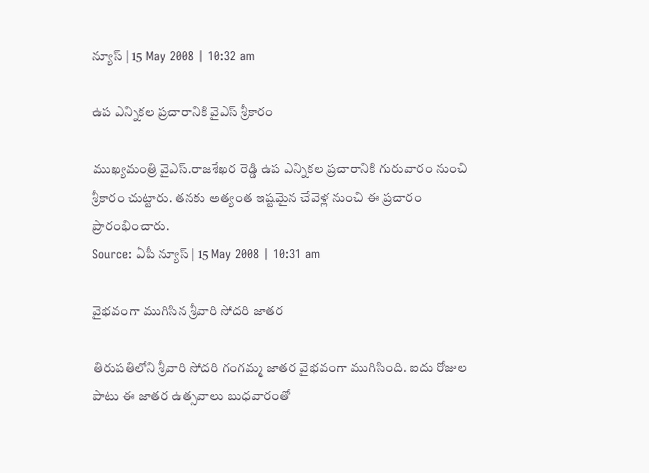న్యూస్ | 15 May 2008 | 10:32 am

ఉప ఎన్నికల ప్రచారానికి వైఎస్ శ్రీకారం

ముఖ్యమంత్రి వైఎస్.రాజశేఖర రెడ్డి ఉప ఎన్నికల ప్రచారానికి గురువారం నుంచి శ్రీకారం చుట్టారు. తనకు అత్యంత ఇష్టమైన చేవెళ్ల నుంచి ఈ ప్రచారం ప్రారంభించారు.
Source: ఏపీ న్యూస్ | 15 May 2008 | 10:31 am

వైభవంగా ముగిసిన శ్రీవారి సోదరి జాతర

తిరుపతిలోని శ్రీవారి సోదరి గంగమ్మ జాతర వైభవంగా ముగిసింది. ఐదు రోజుల పాటు ఈ జాతర ఉత్సవాలు బుధవారంతో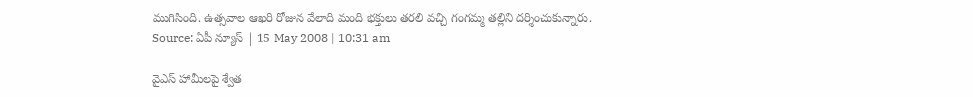ముగిసింది. ఉత్సవాల ఆఖరి రోజున వేలాది మంది భక్తులు తరలి వచ్చి గంగమ్మ తల్లిని దర్శించుకున్నారు.
Source: ఏపీ న్యూస్ | 15 May 2008 | 10:31 am

వైఎస్ హామీలపై శ్వేత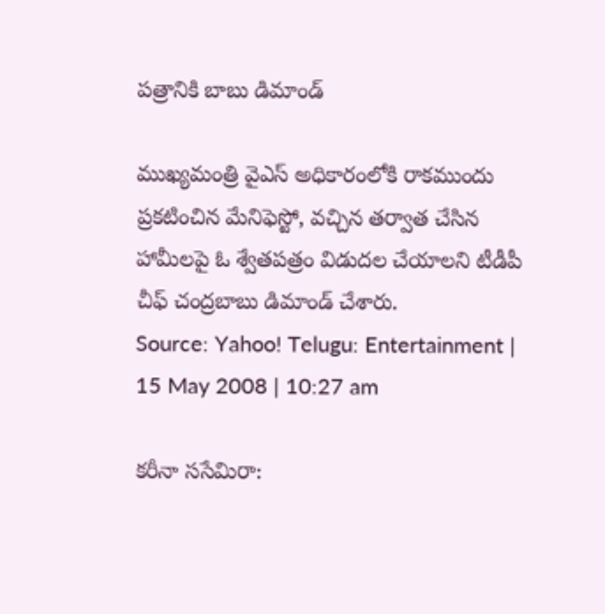పత్రానికి బాబు డిమాండ్

ముఖ్యమంత్రి వైఎస్ అధికారంలోకి రాకముందు ప్రకటించిన మేనిఫెస్టో, వచ్చిన తర్వాత చేసిన హామీలపై ఓ శ్వేతపత్రం విడుదల చేయాలని టీడీపీ చీఫ్ చంద్రబాబు డిమాండ్ చేశారు.
Source: Yahoo! Telugu: Entertainment | 15 May 2008 | 10:27 am

కరీనా ససేమిరా: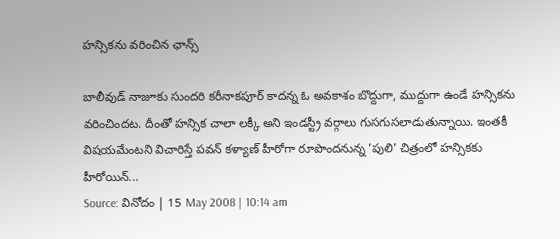హన్సికను వరించిన ఛాన్స్

బాలీవుడ్ నాజూకు సుందరి కరీనాకపూర్ కాదన్న ఓ అవకాశం బొద్దుగా, ముద్దుగా ఉండే హన్సికను వరించిందట. దీంతో హన్సిక చాలా లక్కీ అని ఇండస్ట్రీ వర్గాలు గుసగుసలాడుతున్నాయి. ఇంతకీ విషయమేంటని విచారిస్తే పవన్ కళ్యాణ్ హీరోగా రూపొందనున్న 'పులి' చిత్రంలో హన్సికకు హీరోయిన్...
Source: వినోదం | 15 May 2008 | 10:14 am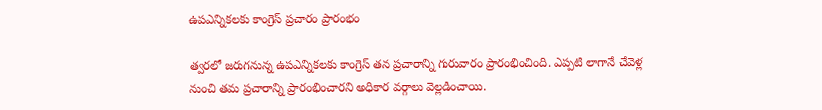ఉపఎన్నికలకు కాంగ్రెస్ ప్రచారం ప్రారంభం

త్వరలో జరుగనున్న ఉపఎన్నికలకు కాంగ్రెస్ తన ప్రచారాన్ని గురువారం ప్రారంభించింది. ఎప్పటి లాగానే చేవెళ్ల నుంచి తమ ప్రచారాన్ని ప్రారంభించారని అధికార వర్గాలు వెల్లడించాయి.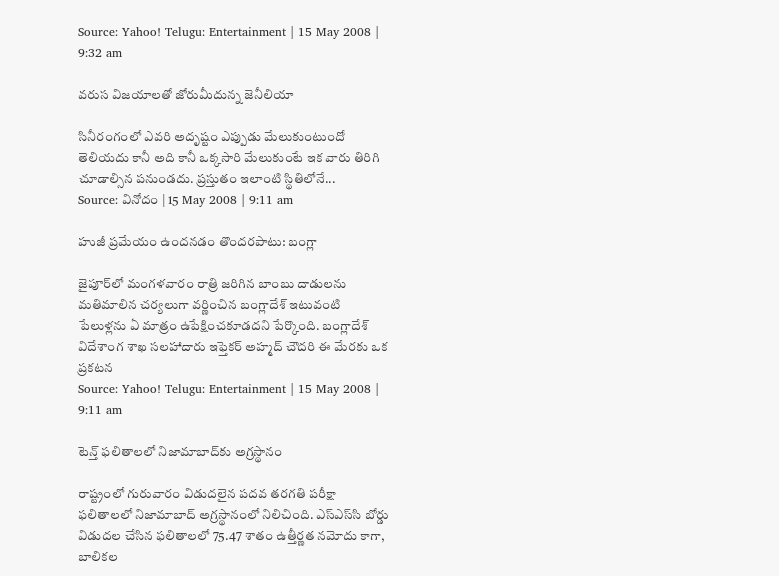Source: Yahoo! Telugu: Entertainment | 15 May 2008 | 9:32 am

వరుస విజయాలతో జోరుమీదున్న జెనీలియా

సినీరంగంలో ఎవరి అదృష్టం ఎప్పుడు మేలుకుంటుందో తెలియదు కానీ అది కానీ ఒక్కసారి మేలుకుంటే ఇక వారు తిరిగి చూడాల్సిన పనుండదు. ప్రస్తుతం ఇలాంటి స్థితిలోనే...
Source: వినోదం | 15 May 2008 | 9:11 am

హుజీ ప్రమేయం ఉందనడం తొందరపాటు: బంగ్లా

జైపూర్‌లో మంగళవారం రాత్రి జరిగిన బాంబు దాడులను మతిమాలిన చర్యలుగా వర్ణించిన బంగ్లాదేశ్ ఇటువంటి పేలుళ్లను ఏ మాత్రం ఉపేక్షించకూడదని పేర్కొంది. బంగ్లాదేశ్ విదేశాంగ శాఖ సలహాదారు ఇఫ్తెకర్ అహ్మద్ చౌదరి ఈ మేరకు ఒక ప్రకటన
Source: Yahoo! Telugu: Entertainment | 15 May 2008 | 9:11 am

టెన్త్ ఫలితాలలో నిజామాబాద్‌కు అగ్రస్థానం

రాష్ట్రంలో గురువారం విడుదలైన పదవ తరగతి పరీక్షా ఫలితాలలో నిజామాబాద్ అగ్రస్థానంలో నిలిచింది. ఎస్‌ఎస్‌సి బోర్డు విడుదల చేసిన ఫలితాలలో 75.47 శాతం ఉత్తీర్ణత నమోదు కాగా, బాలికల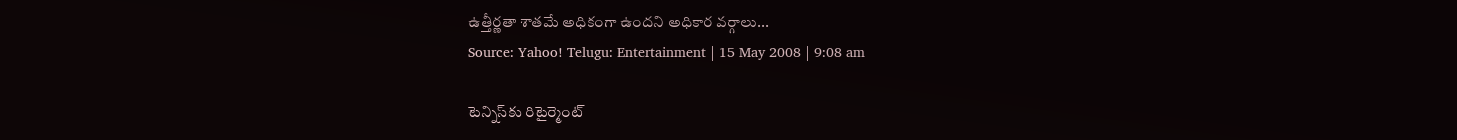ఉత్తీర్ణతా శాతమే అధికంగా ఉందని అధికార వర్గాలు...
Source: Yahoo! Telugu: Entertainment | 15 May 2008 | 9:08 am

టెన్నిస్‌కు రిటైర్మెంట్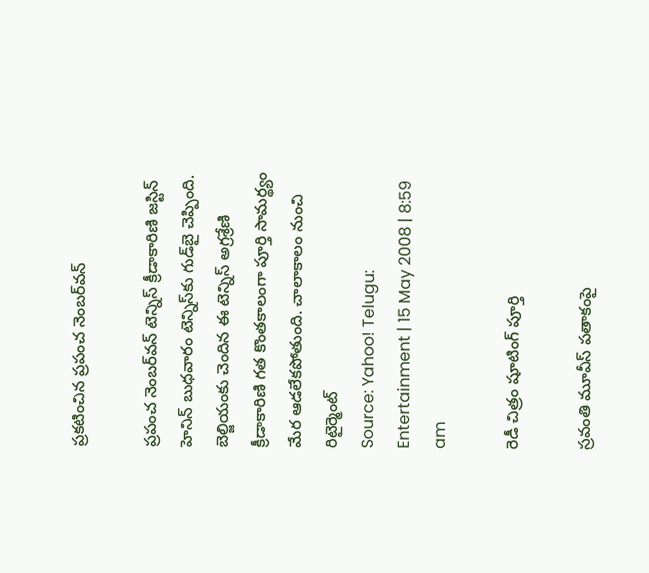ప్రకటించిన ప్రపంచ నెంబర్‌వన్

ప్రపంచ నెంబర్‌వన్ టెన్నిస్ క్రీడాకారిణి జస్టిన్ హెనిన్ బుధవారం టెన్నిస్‌కు గుడ్‌బై చెప్పింది. బెల్జియంకు చెందిన ఈ టెన్నిస్ అగ్రశ్రేణి క్రీడాకారిణి గత కొంతకాలంగా పూర్తి సామర్థ్యం మేర ఆడలేకపోతుంది. చాలాకాలం నుంచి రిటైర్మెంట్
Source: Yahoo! Telugu: Entertainment | 15 May 2008 | 8:59 am

రెడీ చిత్రం షూటింగ్ పూర్తి

స్రవంతి మూవీస్ పతాకంపై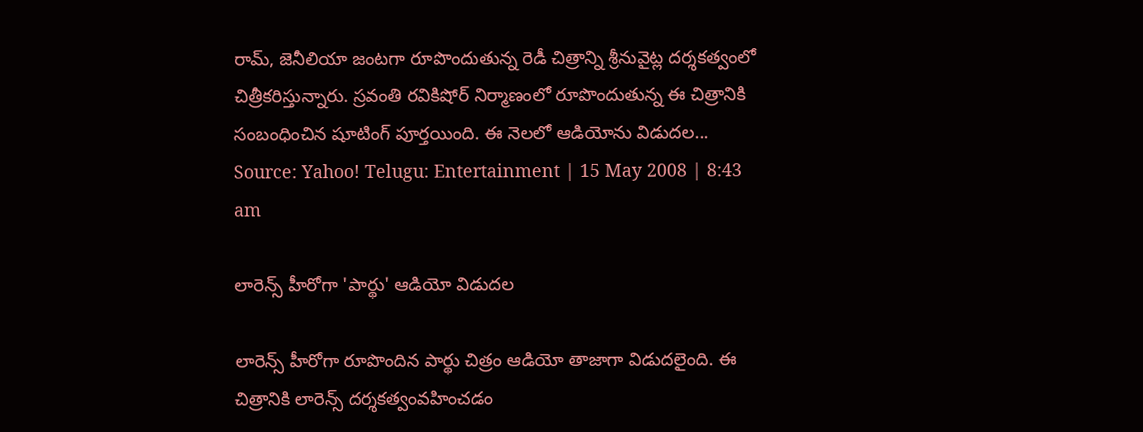రామ్, జెనీలియా జంటగా రూపొందుతున్న రెడీ చిత్రాన్ని శ్రీనువైట్ల దర్శకత్వంలో చిత్రీకరిస్తున్నారు. స్రవంతి రవికిషోర్ నిర్మాణంలో రూపొందుతున్న ఈ చిత్రానికి సంబంధించిన షూటింగ్ పూర్తయింది. ఈ నెలలో ఆడియోను విడుదల...
Source: Yahoo! Telugu: Entertainment | 15 May 2008 | 8:43 am

లారెన్స్ హీరోగా 'పార్థు' ఆడియో విడుదల

లారెన్స్ హీరోగా రూపొందిన పార్థు చిత్రం ఆడియో తాజాగా విడుదలైంది. ఈ చిత్రానికి లారెన్స్ దర్శకత్వంవహించడం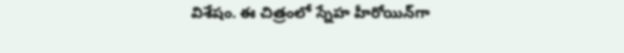విశేషం. ఈ చిత్రంలో స్నేహ హీరోయిన్‌గా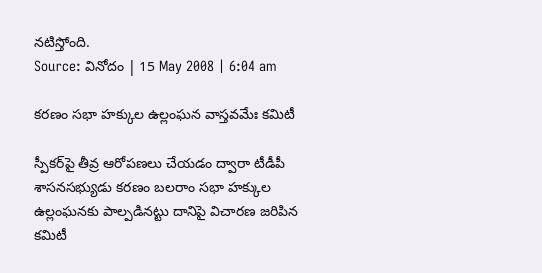నటిస్తోంది.
Source: వినోదం | 15 May 2008 | 6:04 am

కరణం సభా హక్కుల ఉల్లంఘన వాస్తవమేః కమిటీ

స్పీకర్‌పై తీవ్ర ఆరోపణలు చేయడం ద్వారా టీడీపీ శాసనసభ్యుడు కరణం బలరాం సభా హక్కుల ఉల్లంఘనకు పాల్పడినట్టు దానిపై విచారణ జరిపిన కమిటీ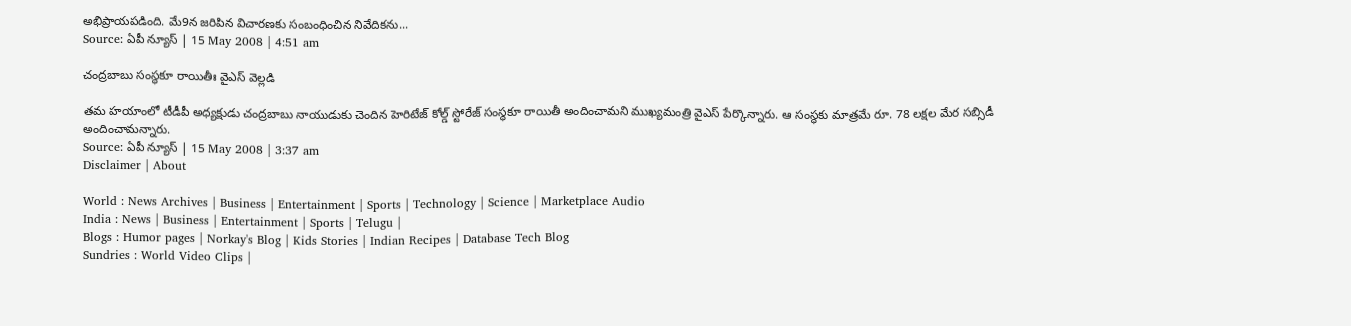అభిప్రాయపడింది. మే9న జరిపిన విచారణకు సంబంధించిన నివేదికను...
Source: ఏపీ న్యూస్ | 15 May 2008 | 4:51 am

చంద్రబాబు సంస్థకూ రాయితీః వైఎస్ వెల్లడి

తమ హయాంలో టీడీపీ అధ్యక్షుడు చంద్రబాబు నాయుడుకు చెందిన హెరిటేజ్ కోల్డ్ స్టోరేజ్ సంస్థకూ రాయితీ అందించామని ముఖ్యమంత్రి వైఎస్ పేర్కొన్నారు. ఆ సంస్థకు మాత్రమే రూ. 78 లక్షల మేర సబ్సిడీ అందించామన్నారు.
Source: ఏపీ న్యూస్ | 15 May 2008 | 3:37 am
Disclaimer | About

World : News Archives | Business | Entertainment | Sports | Technology | Science | Marketplace Audio
India : News | Business | Entertainment | Sports | Telugu |
Blogs : Humor pages | Norkay's Blog | Kids Stories | Indian Recipes | Database Tech Blog
Sundries : World Video Clips |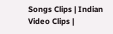Songs Clips | Indian Video Clips |